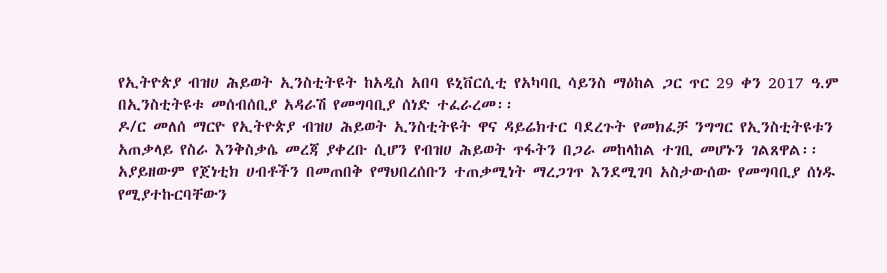የኢትዮጵያ ብዝሀ ሕይወት ኢንስቲትዩት ከአዲስ አበባ ዩኒቨርሲቲ የአካባቢ ሳይንስ ማዕከል ጋር ጥር 29 ቀን 2017 ዓ.ም በኢንስቲትዩቱ መሰብሰቢያ አዳራሽ የመግባቢያ ሰነድ ተፈራረመ፡፡
ዶ/ር መለሰ ማርዮ የኢትዮጵያ ብዝሀ ሕይወት ኢንስቲትዩት ዋና ዳይሬክተር ባደረጉት የመክፈቻ ንግግር የኢንስቲትዩቱን አጠቃላይ የስራ እንቅስቃሴ መረጃ ያቀረቡ ሲሆን የብዝሀ ሕይወት ጥፋትን በጋራ መከላከል ተገቢ መሆኑን ገልጸዋል፡፡
አያይዘውም የጀነቲክ ሀብቶችን በመጠበቅ የማህበረሰቡን ተጠቃሚነት ማረጋገጥ እንደሚገባ አስታውሰው የመግባቢያ ሰነዱ የሚያተኩርባቸውን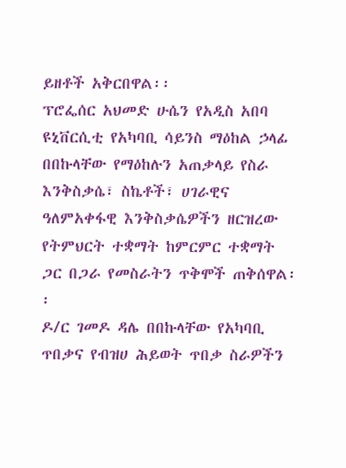ይዘቶች አቅርበዋል፡፡
ፕሮፌሰር አህመድ ሁሴን የአዲስ አበባ ዩኒቨርሲቲ የአካባቢ ሳይንስ ማዕከል ኃላፊ በበኩላቸው የማዕከሉን አጠቃላይ የስራ እንቅስቃሴ፣ ስኬቶች፣ ሀገራዊና ዓለምአቀፋዊ እንቅስቃሴዎችን ዘርዝረው የትምህርት ተቋማት ከምርምር ተቋማት ጋር በጋራ የመስራትን ጥቅሞች ጠቅሰዋል፡፡
ዶ/ር ገመዶ ዳሌ በበኩላቸው የአካባቢ ጥበቃና የብዝሀ ሕይወት ጥበቃ ስራዎችን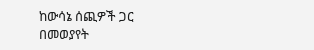ከውሳኔ ሰጪዎች ጋር በመወያየት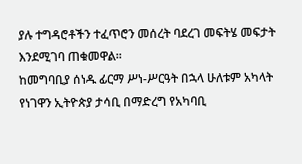ያሉ ተግዳሮቶችን ተፈጥሮን መሰረት ባደረገ መፍትሄ መፍታት እንደሚገባ ጠቁመዋል፡፡
ከመግባቢያ ሰነዱ ፊርማ ሥነ-ሥርዓት በኋላ ሁለቱም አካላት የነገዋን ኢትዮጵያ ታሳቢ በማድረግ የአካባቢ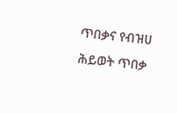ጥበቃና የብዝሀ ሕይወት ጥበቃ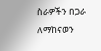ስራዎችን በጋራ ለማከናወን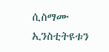ሲስማሙ ኢንስቲትዩቱን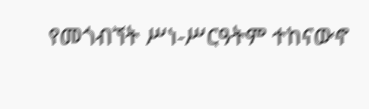የመጎብኘት ሥነ-ሥርዓትም ተከናውኖ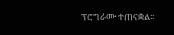ፕሮግራሙ ተጠናቋል፡፡